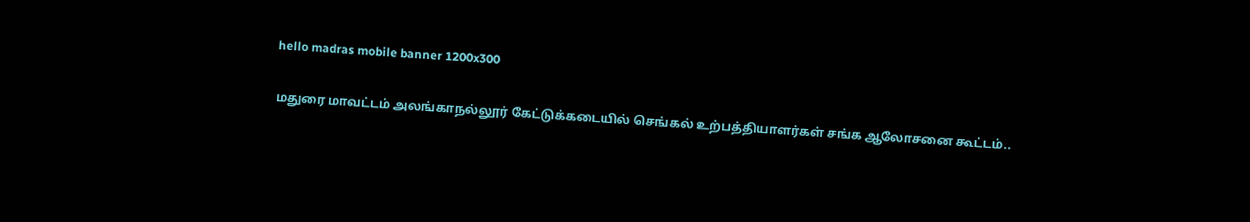hello madras mobile banner 1200x300

மதுரை மாவட்டம் அலங்காநல்லூர் கேட்டுக்கடையில் செங்கல் உற்பத்தியாளர்கள் சங்க ஆலோசனை கூட்டம்..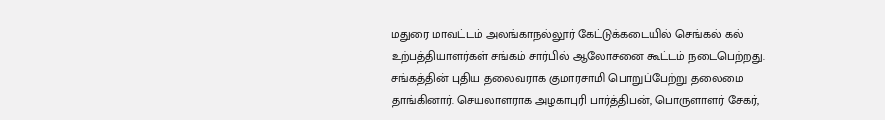மதுரை மாவட்டம் அலங்காநல்லூர் கேட்டுக்கடையில் செங்கல் கல் உற்பத்தியாளர்கள் சங்கம் சார்பில் ஆலோசனை கூட்டம் நடைபெற்றது. சங்கத்தின் புதிய தலைவராக குமாரசாமி பொறுப்பேற்று தலைமை தாங்கினார். செயலாளராக அழகாபுரி பார்த்திபன், பொருளாளர் சேகர்,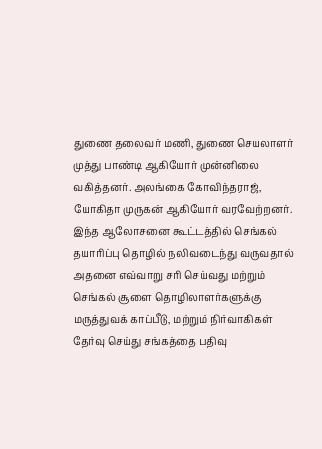துணை தலைவர் மணி, துணை செயலாளர் முத்து பாண்டி ஆகியோர் முன்னிலை வகித்தனர். அலங்கை கோவிந்தராஜ், யோகிதா முருகன் ஆகியோர் வரவேற்றனர். இந்த ஆலோசனை கூட்டத்தில் செங்கல் தயாரிப்பு தொழில் நலிவடைந்து வருவதால் அதனை எவ்வாறு சரி செய்வது மற்றும் செங்கல் சூளை தொழிலாளர்களுக்கு மருத்துவக் காப்பீடு, மற்றும் நிர்வாகிகள் தேர்வு செய்து சங்கத்தை பதிவு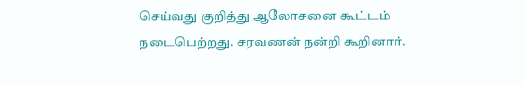செய்வது குறித்து ஆலோசனை கூட்டம் நடைபெற்றது. சரவணன் நன்றி கூறினார்.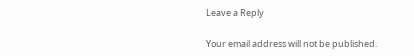Leave a Reply

Your email address will not be published.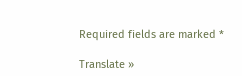Required fields are marked *

Translate »